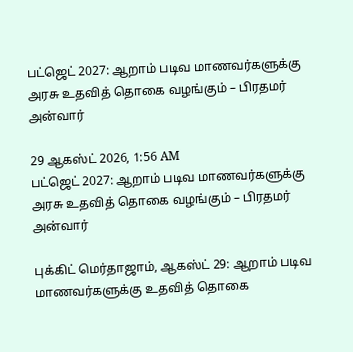பட்ஜெட் 2027: ஆறாம் படிவ மாணவர்களுக்கு அரசு உதவித் தொகை வழங்கும் – பிரதமர் அன்வார்

29 ஆகஸ்ட் 2026, 1:56 AM
பட்ஜெட் 2027: ஆறாம் படிவ மாணவர்களுக்கு அரசு உதவித் தொகை வழங்கும் – பிரதமர் அன்வார்

புக்கிட் மெர்தாஜாம், ஆகஸ்ட் 29: ஆறாம் படிவ மாணவர்களுக்கு உதவித் தொகை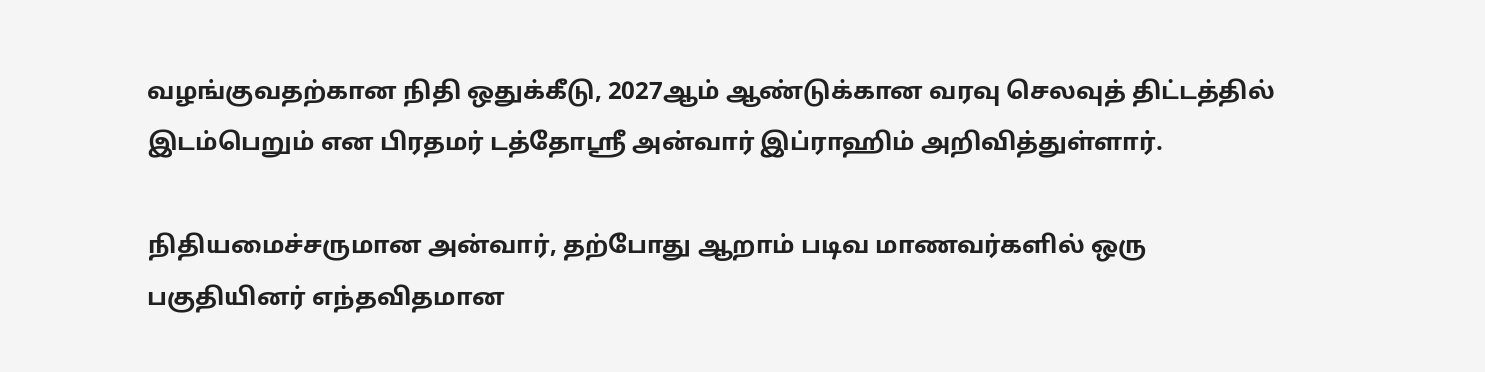வழங்குவதற்கான நிதி ஒதுக்கீடு, 2027ஆம் ஆண்டுக்கான வரவு செலவுத் திட்டத்தில் இடம்பெறும் என பிரதமர் டத்தோஸ்ரீ அன்வார் இப்ராஹிம் அறிவித்துள்ளார்.

நிதியமைச்சருமான அன்வார், தற்போது ஆறாம் படிவ மாணவர்களில் ஒரு பகுதியினர் எந்தவிதமான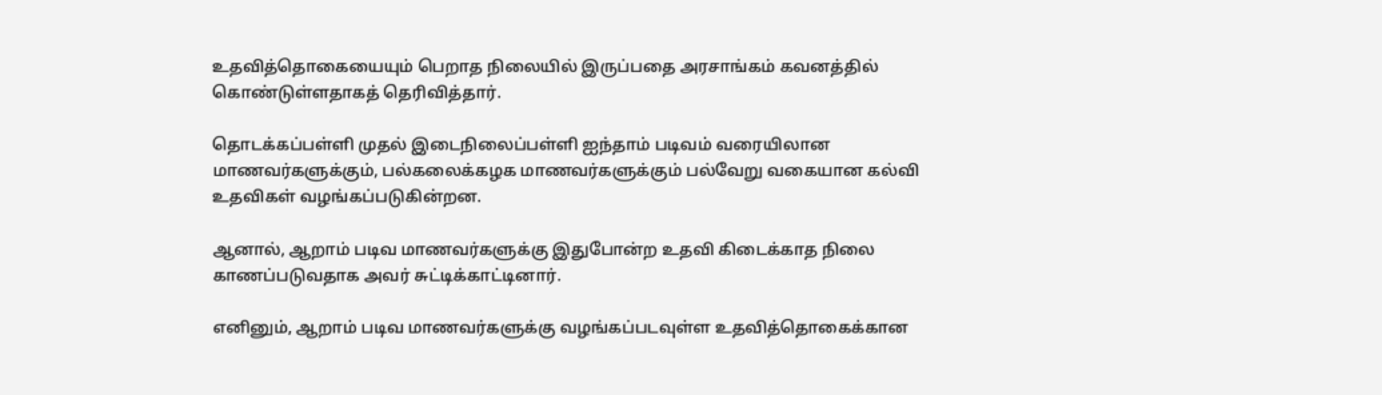உதவித்தொகையையும் பெறாத நிலையில் இருப்பதை அரசாங்கம் கவனத்தில் கொண்டுள்ளதாகத் தெரிவித்தார்.

தொடக்கப்பள்ளி முதல் இடைநிலைப்பள்ளி ஐந்தாம் படிவம் வரையிலான மாணவர்களுக்கும், பல்கலைக்கழக மாணவர்களுக்கும் பல்வேறு வகையான கல்வி உதவிகள் வழங்கப்படுகின்றன.

ஆனால், ஆறாம் படிவ மாணவர்களுக்கு இதுபோன்ற உதவி கிடைக்காத நிலை காணப்படுவதாக அவர் சுட்டிக்காட்டினார்.

எனினும், ஆறாம் படிவ மாணவர்களுக்கு வழங்கப்படவுள்ள உதவித்தொகைக்கான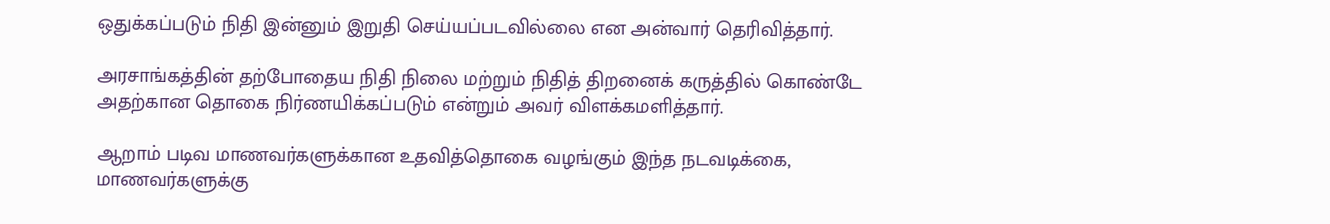ஒதுக்கப்படும் நிதி இன்னும் இறுதி செய்யப்படவில்லை என அன்வார் தெரிவித்தார்.

அரசாங்கத்தின் தற்போதைய நிதி நிலை மற்றும் நிதித் திறனைக் கருத்தில் கொண்டே அதற்கான தொகை நிர்ணயிக்கப்படும் என்றும் அவர் விளக்கமளித்தார்.

ஆறாம் படிவ மாணவர்களுக்கான உதவித்தொகை வழங்கும் இந்த நடவடிக்கை, மாணவர்களுக்கு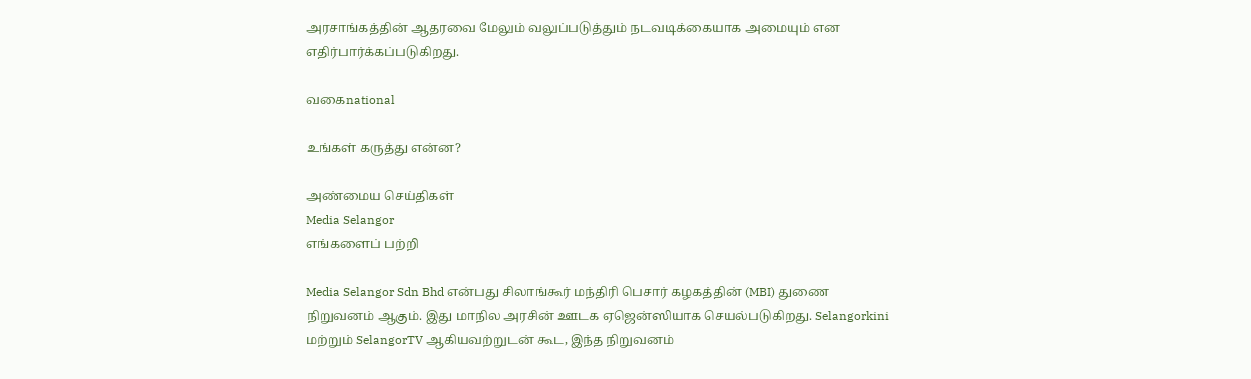அரசாங்கத்தின் ஆதரவை மேலும் வலுப்படுத்தும் நடவடிக்கையாக அமையும் என எதிர்பார்க்கப்படுகிறது.

வகைnational

உங்கள் கருத்து என்ன?

அண்மைய செய்திகள்
Media Selangor
எங்களைப் பற்றி

Media Selangor Sdn Bhd என்பது சிலாங்கூர் மந்திரி பெசார் கழகத்தின் (MBI) துணை நிறுவனம் ஆகும். இது மாநில அரசின் ஊடக ஏஜென்ஸியாக செயல்படுகிறது. Selangorkini மற்றும் SelangorTV ஆகியவற்றுடன் கூட, இந்த நிறுவனம்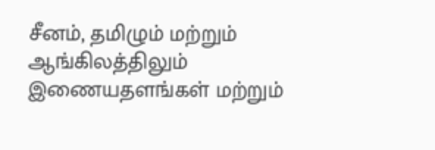சீனம், தமிழும் மற்றும் ஆங்கிலத்திலும் இணையதளங்கள் மற்றும்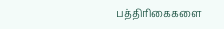பத்திரிகைகளை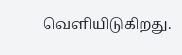வெளியிடுகிறது.